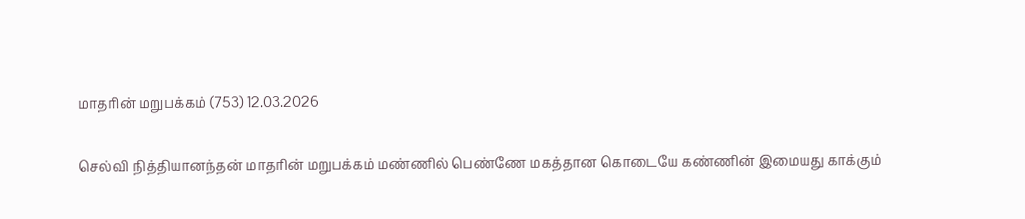மாதரின் மறுபக்கம் (753) 12.03.2026

செல்வி நித்தியானந்தன் மாதரின் மறுபக்கம் மண்ணில் பெண்ணே மகத்தான கொடையே கண்ணின் இமையது காக்கும்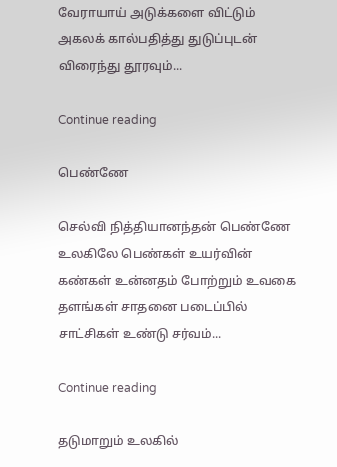வேராயாய் அடுக்களை விட்டும் அகலக் கால்பதித்து துடுப்புடன் விரைந்து தூரவும்...

Continue reading

பெண்ணே

செல்வி நித்தியானந்தன் பெண்ணே உலகிலே பெண்கள் உயர்வின் கண்கள் உன்னதம் போற்றும் உவகை தளங்கள் சாதனை படைப்பில் சாட்சிகள் உண்டு சர்வம்...

Continue reading

தடுமாறும் உலகில்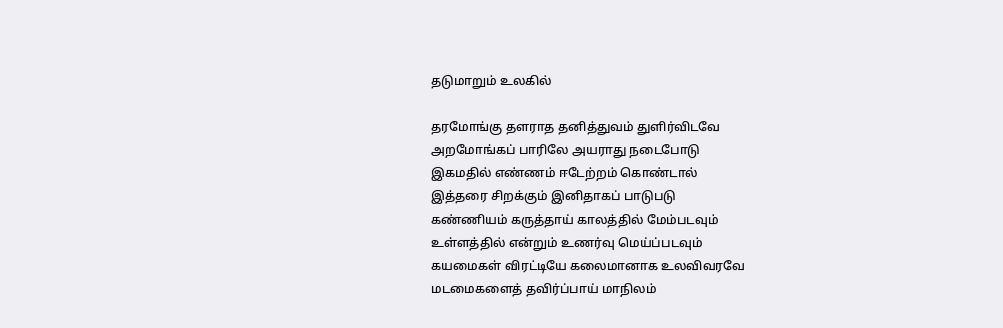தடுமாறும் உலகில்

தரமோங்கு தளராத தனித்துவம் துளிர்விடவே
அறமோங்கப் பாரிலே அயராது நடைபோடு
இகமதில் எண்ணம் ஈடேற்றம் கொண்டால்
இத்தரை சிறக்கும் இனிதாகப் பாடுபடு
கண்ணியம் கருத்தாய் காலத்தில் மேம்படவும்
உள்ளத்தில் என்றும் உணர்வு மெய்ப்படவும்
கயமைகள் விரட்டியே கலைமானாக உலவிவரவே
மடமைகளைத் தவிர்ப்பாய் மாநிலம்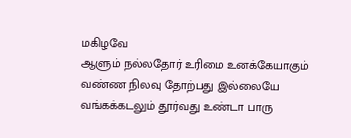மகிழவே
ஆளும் நல்லதோர் உரிமை உனக்கேயாகும்
வண்ண நிலவு தோற்பது இல்லையே
வங்கக்கடலும் தூர்வது உண்டா பாரு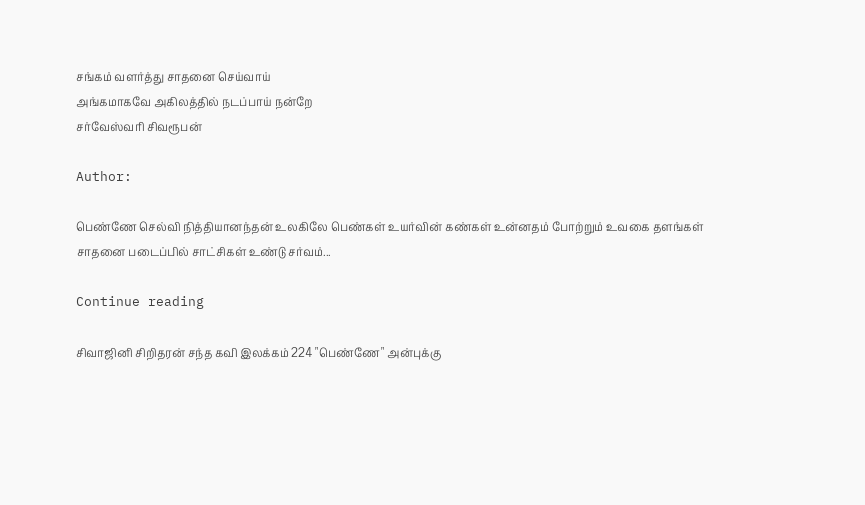சங்கம் வளர்த்து சாதனை செய்வாய்
அங்கமாகவே அகிலத்தில் நடப்பாய் நன்றே
சர்வேஸ்வரி சிவரூபன்

Author:

பெண்ணே செல்வி நித்தியானந்தன் உலகிலே பெண்கள் உயர்வின் கண்கள் உன்னதம் போற்றும் உவகை தளங்கள் சாதனை படைப்பில் சாட்சிகள் உண்டு சர்வம்...

Continue reading

சிவாஜினி சிறிதரன் சந்த கவி இலக்கம் 224 "பெண்ணே" அன்புக்கு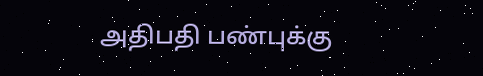அதிபதி பண்புக்கு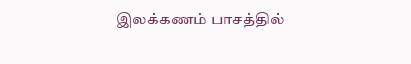இலக்கணம் பாசத்தில்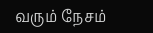வரும் நேசம்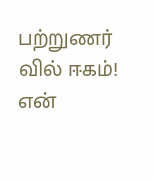பற்றுணர் வில் ஈகம்! என்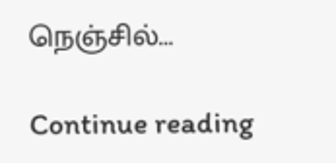நெஞ்சில்...

Continue reading